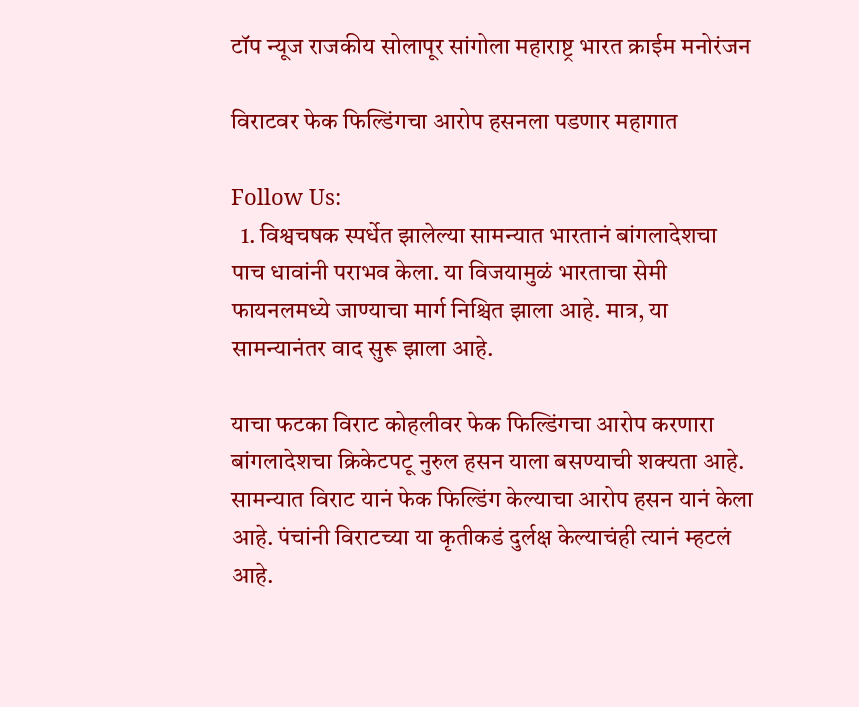टॉप न्यूज राजकीय सोलापूर सांगोला महाराष्ट्र भारत क्राईम मनोरंजन

विराटवर फेक फिल्डिंगचा आरोप हसनला पडणार महागात

Follow Us:
  1. विश्वचषक स्पर्धेत झालेल्या सामन्यात भारतानं बांगलादेशचा पाच धावांनी पराभव केला. या विजयामुळं भारताचा सेमी फायनलमध्ये जाण्याचा मार्ग निश्चित झाला आहे. मात्र, या सामन्यानंतर वाद सुरू झाला आहे.

याचा फटका विराट कोहलीवर फेक फिल्डिंगचा आरोप करणारा बांगलादेशचा क्रिकेटपटू नुरुल हसन याला बसण्याची शक्यता आहे. सामन्यात विराट यानं फेक फिल्डिंग केल्याचा आरोप हसन यानं केला आहे. पंचांनी विराटच्या या कृतीकडं दुर्लक्ष केल्याचंही त्यानं म्हटलं आहे.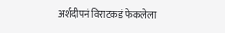अर्शदीपनं विराटकडं फेकलेला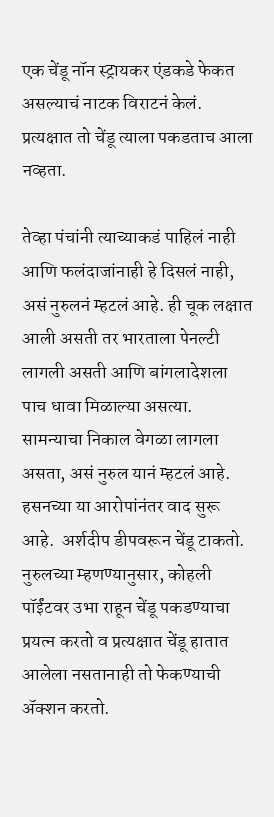एक चेंडू नॉन स्ट्रायकर एंडकडे फेकत असल्याचं नाटक विराटनं केलं. प्रत्यक्षात तो चेंडू त्याला पकडताच आला नव्हता.

तेव्हा पंचांनी त्याच्याकडं पाहिलं नाही आणि फलंदाजांनाही हे दिसलं नाही, असं नुरुलनं म्हटलं आहे. ही चूक लक्षात आली असती तर भारताला पेनल्टी लागली असती आणि बांगलादेशला पाच धावा मिळाल्या असत्या. सामन्याचा निकाल वेगळा लागला असता, असं नुरुल यानं म्हटलं आहे.
हसनच्या या आरोपांनंतर वाद सुरू आहे.  अर्शदीप डीपवरून चेंडू टाकतो. नुरुलच्या म्हणण्यानुसार, कोहली पॉईंटवर उभा राहून चेंडू पकडण्याचा प्रयत्न करतो व प्रत्यक्षात चेंडू हातात आलेला नसतानाही तो फेकण्याची ॲक्शन करतो.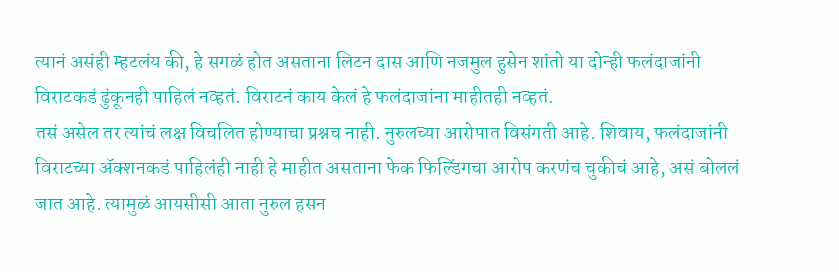त्यानं असंही म्हटलंय की, हे सगळं होत असताना लिटन दास आणि नजमुल हुसेन शांतो या दोन्ही फलंदाजांनी विराटकडं ढुंकूनही पाहिलं नव्हतं. विराटनं काय केलं हे फलंदाजांना माहीतही नव्हतं.
तसं असेल तर त्यांचं लक्ष विचलित होण्याचा प्रश्नच नाही. नुरुलच्या आरोपात विसंगती आहे. शिवाय, फलंदाजांनी विराटच्या ॲक्शनकडं पाहिलंही नाही हे माहीत असताना फेक फिल्डिंगचा आरोप करणंच चुकीचं आहे, असं बोललं जात आहे. त्यामुळं आयसीसी आता नुरुल हसन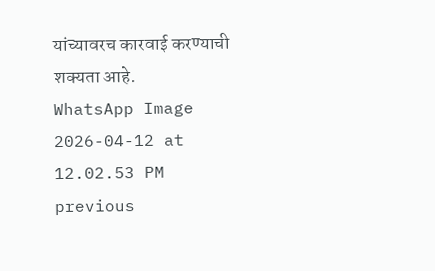यांच्यावरच कारवाई करण्याची शक्यता आहे.
WhatsApp Image 2026-04-12 at 12.02.53 PM
previous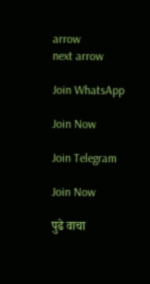arrow
next arrow

Join WhatsApp

Join Now

Join Telegram

Join Now

पुढे वाचा